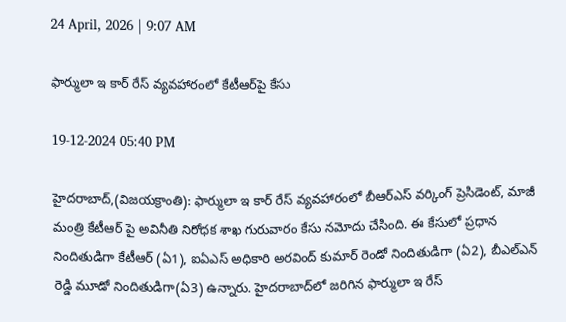24 April, 2026 | 9:07 AM

ఫార్ములా ఇ కార్ రేస్ వ్యవహారంలో కేటీఆర్‌పై కేసు

19-12-2024 05:40 PM

హైదరాబాద్,(విజయక్రాంతి): ఫార్ములా ఇ కార్ రేస్ వ్యవహారంలో బీఆర్‌ఎస్ వర్కింగ్ ప్రెసిడెంట్, మాజీ మంత్రి కేటీఆర్ పై అవినీతి నిరోధక శాఖ గురువారం కేసు నమోదు చేసింది. ఈ కేసులో ప్రధాన నిందితుడిగా కేటీఆర్ (ఏ1), ఐఏఎస్ అధికారి అరవింద్ కుమార్ రెండో నిందితుడిగా (ఏ2), బీఎల్ఎన్ రెడ్డి మూడో నిందితుడిగా(ఏ3) ఉన్నారు. హైదరాబాద్‌లో జరిగిన ఫార్ములా ఇ రేస్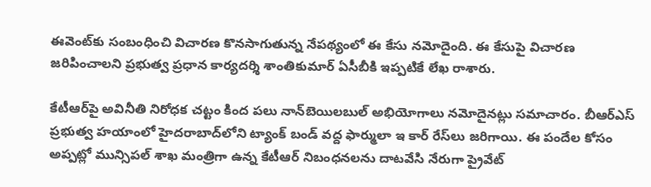ఈవెంట్‌కు సంబంధించి విచారణ కొనసాగుతున్న నేపథ్యంలో ఈ కేసు నమోదైంది. ఈ కేసుపై విచారణ జరిపించాలని ప్రభుత్వ ప్రధాన కార్యదర్శి శాంతికుమార్‌ ఏసీబీకి ఇప్పటికే లేఖ రాశారు.

కేటీఆర్‌పై అవినీతి నిరోధక చట్టం కింద పలు నాన్‌బెయిలబుల్‌ అభియోగాలు నమోదైనట్లు సమాచారం. బీఆర్‌ఎస్ ప్రభుత్వ హయాంలో హైదరాబాద్‌లోని ట్యాంక్ బండ్ వద్ద ఫార్ములా ఇ కార్ రేస్‌లు జరిగాయి. ఈ పందేల కోసం అప్పట్లో మున్సిపల్ శాఖ మంత్రిగా ఉన్న కేటీఆర్ నిబంధనలను దాటవేసి నేరుగా ప్రైవేట్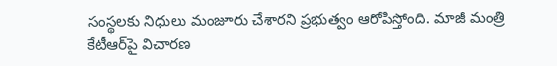సంస్థలకు నిధులు మంజూరు చేశారని ప్రభుత్వం ఆరోపిస్తోంది. మాజీ మంత్రి కేటీఆర్‌పై విచారణ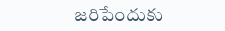జరిపేందుకు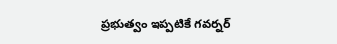ప్రభుత్వం ఇప్పటికే గవర్నర్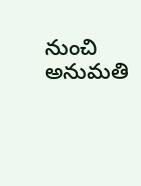నుంచి అనుమతి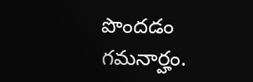పొందడం గమనార్హం.